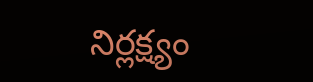నిర్లక్ష్యం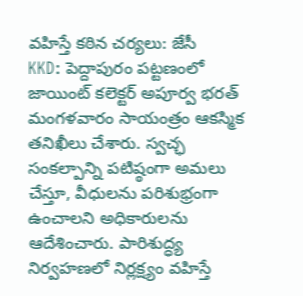వహిస్తే కఠిన చర్యలు: జేసీ
KKD: పెద్దాపురం పట్టణంలో జాయింట్ కలెక్టర్ అపూర్వ భరత్ మంగళవారం సాయంత్రం ఆకస్మిక తనిఖీలు చేశారు. స్వచ్ఛ సంకల్పాన్ని పటిష్ఠంగా అమలు చేస్తూ, వీధులను పరిశుభ్రంగా ఉంచాలని అధికారులను ఆదేశించారు. పారిశుద్ధ్య నిర్వహణలో నిర్లక్ష్యం వహిస్తే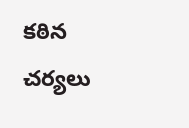కఠిన చర్యలు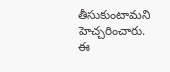తీసుకుంటామని హెచ్చరించారు. ఈ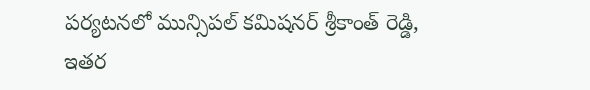పర్యటనలో మున్సిపల్ కమిషనర్ శ్రీకాంత్ రెడ్డి, ఇతర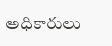అధికారులు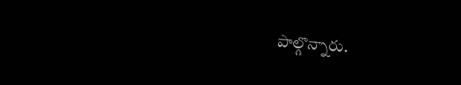పాల్గొన్నారు.